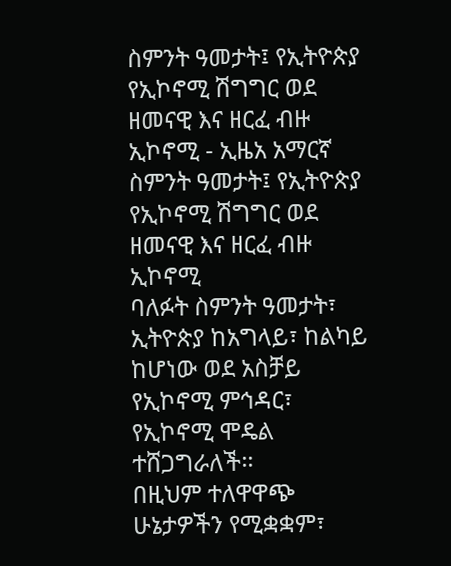ስምንት ዓመታት፤ የኢትዮጵያ የኢኮኖሚ ሽግግር ወደ ዘመናዊ እና ዘርፈ ብዙ ኢኮኖሚ - ኢዜአ አማርኛ
ስምንት ዓመታት፤ የኢትዮጵያ የኢኮኖሚ ሽግግር ወደ ዘመናዊ እና ዘርፈ ብዙ ኢኮኖሚ
ባለፉት ስምንት ዓመታት፣ ኢትዮጵያ ከአግላይ፣ ከልካይ ከሆነው ወደ አስቻይ የኢኮኖሚ ምኅዳር፣ የኢኮኖሚ ሞዴል ተሸጋግራለች፡፡
በዚህም ተለዋዋጭ ሁኔታዎችን የሚቋቋም፣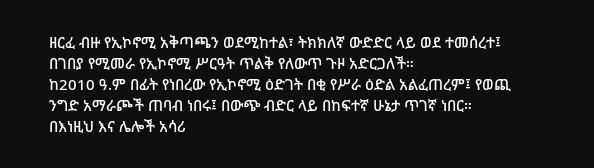ዘርፈ ብዙ የኢኮኖሚ አቅጣጫን ወደሚከተል፣ ትክክለኛ ውድድር ላይ ወደ ተመሰረተ፤ በገበያ የሚመራ የኢኮኖሚ ሥርዓት ጥልቅ የለውጥ ጉዞ አድርጋለች።
ከ2010 ዓ.ም በፊት የነበረው የኢኮኖሚ ዕድገት በቂ የሥራ ዕድል አልፈጠረም፤ የወጪ ንግድ አማራጮች ጠባብ ነበሩ፤ በውጭ ብድር ላይ በከፍተኛ ሁኔታ ጥገኛ ነበር። በእነዚህ እና ሌሎች አሳሪ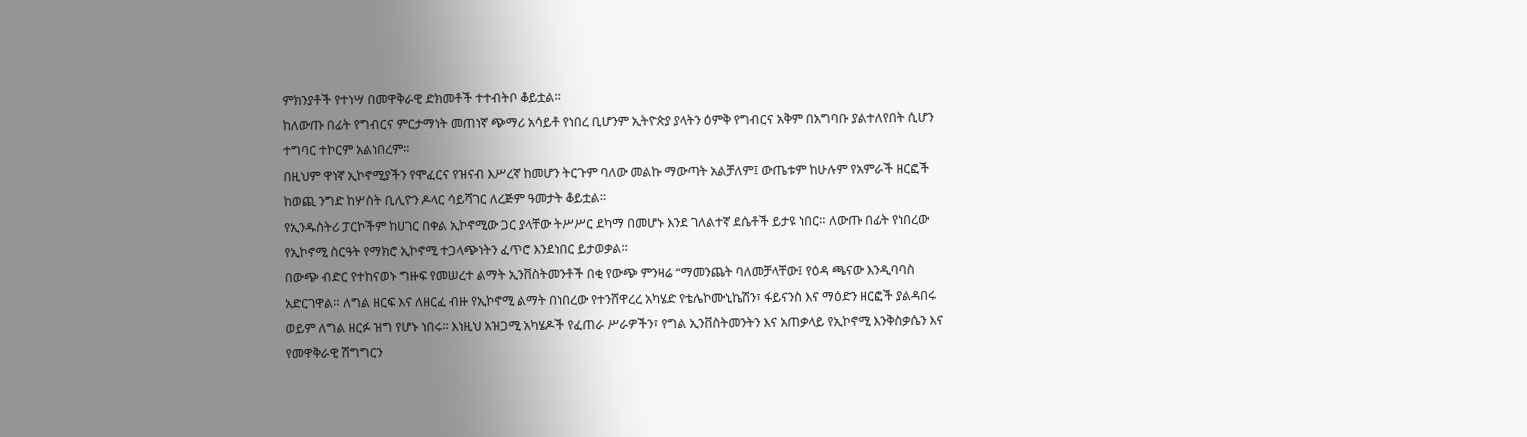ምክንያቶች የተነሣ በመዋቅራዊ ድክመቶች ተተብትቦ ቆይቷል።
ከለውጡ በፊት የግብርና ምርታማነት መጠነኛ ጭማሪ አሳይቶ የነበረ ቢሆንም ኢትዮጵያ ያላትን ዕምቅ የግብርና አቅም በአግባቡ ያልተለየበት ሲሆን ተግባር ተኮርም አልነበረም፡፡
በዚህም ዋነኛ ኢኮኖሚያችን የሞፈርና የዝናብ እሥረኛ ከመሆን ትርጉም ባለው መልኩ ማውጣት አልቻለም፤ ውጤቱም ከሁሉም የአምራች ዘርፎች ከወጪ ንግድ ከሦስት ቢሊዮን ዶላር ሳይሻገር ለረጅም ዓመታት ቆይቷል።
የኢንዱስትሪ ፓርኮችም ከሀገር በቀል ኢኮኖሚው ጋር ያላቸው ትሥሥር ደካማ በመሆኑ እንደ ገለልተኛ ደሴቶች ይታዩ ነበር። ለውጡ በፊት የነበረው የኢኮኖሚ ስርዓት የማክሮ ኢኮኖሚ ተጋላጭነትን ፈጥሮ እንደነበር ይታወቃል።
በውጭ ብድር የተከናወኑ ግዙፍ የመሠረተ ልማት ኢንቨስትመንቶች በቂ የውጭ ምንዛሬ “ማመንጨት ባለመቻላቸው፤ የዕዳ ጫናው እንዲባባስ አድርገዋል። ለግል ዘርፍ እና ለዘርፈ ብዙ የኢኮኖሚ ልማት በነበረው የተንሸዋረረ አካሄድ የቴሌኮሙኒኬሽን፣ ፋይናንስ እና ማዕድን ዘርፎች ያልዳበሩ ወይም ለግል ዘርፉ ዝግ የሆኑ ነበሩ፡፡ እነዚህ አዝጋሚ አካሄዶች የፈጠራ ሥራዎችን፣ የግል ኢንቨስትመንትን እና አጠቃላይ የኢኮኖሚ እንቅስቃሴን እና የመዋቅራዊ ሽግግርን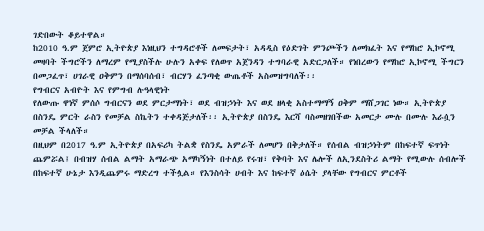ገድበውት ቆይተዋል።
ከ2010 ዓ.ም ጀምሮ ኢትዮጵያ እነዚህን ተግዳሮቶች ለመፍታት፣ አዳዲስ የዕድገት ምንጮችን ለመክፈት እና የማከሮ ኢኮኖሚ መዛባት ችግሮችን ለማረም የሚያስችሉ ሁሉን አቀፍ የለወጥ አጀንዳን ተግባራዊ አድርጋለች። የነበረውን የማከሮ ኢኮኖሚ ችግርን በመጋፈጥ፣ ሀገራዊ ዐቅምን በማሰባሰብ፣ ብርሃን ፈንጣቂ ውጤቶች አስመዝግባለች፡፡
የግብርና አብዮት እና የምግብ ሉዓላዊነት
የለውጡ ዋነኛ ምሰሶ ግብርናን ወደ ምርታማነት፣ ወደ ብዝኃነት እና ወደ ዘላቂ አስተማማኝ ዐቅም ማሸጋገር ነው። ኢትዮጵያ በስንዴ ምርት ራስን የመቻል ስኬትን ተቀዳጅታለች፡፡ ኢትዮጵያ በስንዴ እርሻ ባስመዘገበችው አመርታ ሙሉ በሙሉ እራሷን መቻል ችላለች።
በዚህም በ2017 ዓ.ም ኢትዮጵያ በአፍሪካ ትልቋ የስንዴ አምራች ለመሆን በቅታለች። የሰብል ብዝኃነትም በከፍተኛ ፍጥነት ጨምሯል፤ በብዝሃ ሰብል ልማት አማራጭ አማካኝነት በተለይ የሩዝ፣ የቅባት እና ሌሎች ለኢንደስትሪ ልማት የሚውሉ ሰብሎች በከፍተኛ ሁኔታ እንዲጨምሩ ማድረግ ተችሏል። የእንስሳት ሀብት እና ከፍተኛ ዕሴት ያላቸው የግብርና ምርቶች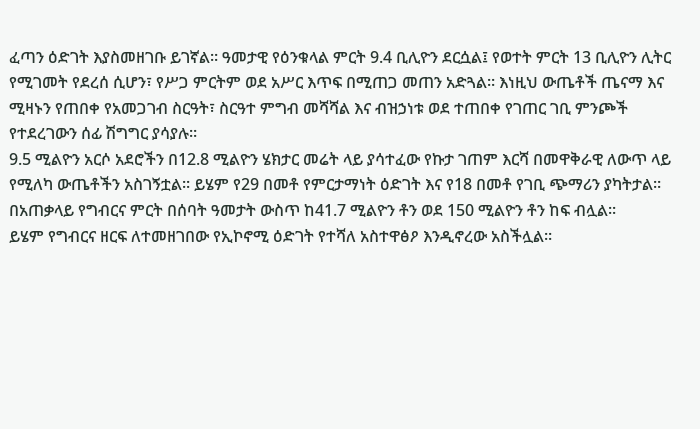ፈጣን ዕድገት እያስመዘገቡ ይገኛል። ዓመታዊ የዕንቁላል ምርት 9.4 ቢሊዮን ደርሷል፤ የወተት ምርት 13 ቢሊዮን ሊትር የሚገመት የደረሰ ሲሆን፣ የሥጋ ምርትም ወደ አሥር እጥፍ በሚጠጋ መጠን አድጓል። እነዚህ ውጤቶች ጤናማ እና ሚዛኑን የጠበቀ የአመጋገብ ስርዓት፣ ስርዓተ ምግብ መሻሻል እና ብዝኃነቱ ወደ ተጠበቀ የገጠር ገቢ ምንጮች የተደረገውን ሰፊ ሽግግር ያሳያሉ።
9.5 ሚልዮን አርሶ አደሮችን በ12.8 ሚልዮን ሄክታር መሬት ላይ ያሳተፈው የኩታ ገጠም እርሻ በመዋቅራዊ ለውጥ ላይ የሚለካ ውጤቶችን አስገኝቷል፡፡ ይሄም የ29 በመቶ የምርታማነት ዕድገት እና የ18 በመቶ የገቢ ጭማሪን ያካትታል። በአጠቃላይ የግብርና ምርት በሰባት ዓመታት ውስጥ ከ41.7 ሚልዮን ቶን ወደ 150 ሚልዮን ቶን ከፍ ብሏል፡፡
ይሄም የግብርና ዘርፍ ለተመዘገበው የኢኮኖሚ ዕድገት የተሻለ አስተዋፅዖ እንዲኖረው አስችሏል።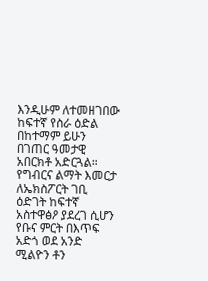እንዲሁም ለተመዘገበው ከፍተኛ የስራ ዕድል በከተማም ይሁን በገጠር ዓመታዊ አበርክቶ አድርጓል። የግብርና ልማት እመርታ ለኤክስፖርት ገቢ ዕድገት ከፍተኛ አስተዋፅዖ ያደረገ ሲሆን የቡና ምርት በእጥፍ አድጎ ወደ አንድ ሚልዮን ቶን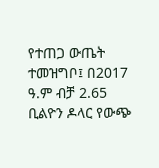የተጠጋ ውጤት ተመዝግቦ፤ በ2017 ዓ.ም ብቻ 2.65 ቢልዮን ዶላር የውጭ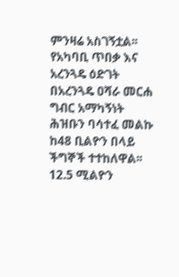ምንዛሬ አስገኝቷል፡፡
የአካባቢ ጥበቃ እና አረንጓዴ ዕድገት
በአረንጓዴ ዐሻራ መርሐ ግብር አማካኝነት ሕዝቡን ባሳተፈ መልኩ ከ48 ቢልዮን በላይ ችግኞች ተተከለዋል፡፡
12.5 ሚልዮን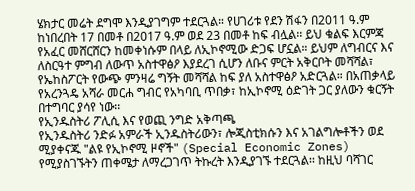ሄክታር መሬት ደግሞ እንዲያገግም ተደርጓል። የሀገሪቱ የደን ሽፋን በ2011 ዓ.ም ከነበረበት 17 በመቶ በ2017 ዓ.ም ወደ 23 በመቶ ከፍ ብሏል፡፡ ይህ ቁልፍ እርምጃ የአፈር መሸርሸርን ከመቀነሱም በላይ ለኢኮኖሚው ድጋፍ ሆኗል። ይህም ለግብርና እና ለስርዓተ ምግብ ለውጥ አስተዋፅዖ እያደረገ ሲሆን ለቡና ምርት አቅርቦት መሻሻል፣ የኤከስፖርት የውጭ ምንዛሬ ግኝት መሻሻል ከፍ ያለ አስተዋፅዖ አድርጓል። በአጠቃላይ የአረንጓዴ አሻራ መርሐ ግብር የአካባቢ ጥበቃ፣ ከኢኮኖሚ ዕድገት ጋር ያለውን ቁርኝት በተግባር ያሳየ ነው፡፡
የኢንዱስትሪ ፖሊሲ እና የወጪ ንግድ አቅጣጫ
የኢንዱስትሪ ንድፉ አምራች ኢንዱስትሪውን፣ ሎጂስቲክሱን እና አገልግሎቶችን ወደ ሚያቀናጁ "ልዩ የኢኮኖሚ ዞኖች" (Special Economic Zones) የሚያስገኙትን ጠቀሜታ ለማረጋገጥ ትኩረት እንዲያገኙ ተደርጓል፡፡ ከዚህ ባሻገር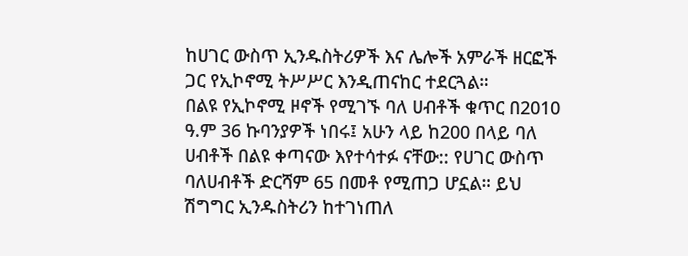ከሀገር ውስጥ ኢንዱስትሪዎች እና ሌሎች አምራች ዘርፎች ጋር የኢኮኖሚ ትሥሥር እንዲጠናከር ተደርጓል።
በልዩ የኢኮኖሚ ዞኖች የሚገኙ ባለ ሀብቶች ቁጥር በ2010 ዓ.ም 36 ኩባንያዎች ነበሩ፤ አሁን ላይ ከ200 በላይ ባለ ሀብቶች በልዩ ቀጣናው እየተሳተፉ ናቸው:: የሀገር ውስጥ ባለሀብቶች ድርሻም 65 በመቶ የሚጠጋ ሆኗል። ይህ ሽግግር ኢንዱስትሪን ከተገነጠለ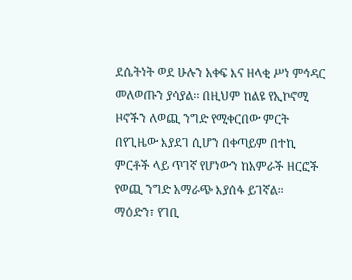ደሴትነት ወደ ሁሉን አቀፍ እና ዘላቂ ሥነ ምኅዳር መለወጡን ያሳያል፡፡ በዚህም ከልዩ የኢኮኖሚ ዞኖችን ለወጪ ንግድ የሚቀርበው ምርት በየጊዜው እያደገ ሲሆን በቀጣይም በተኪ ምርቶች ላይ ጥገኛ የሆነውን ከአምራች ዘርፎች የወጪ ንግድ አማራጭ እያሰፋ ይገኛል።
ማዕድን፣ የገቢ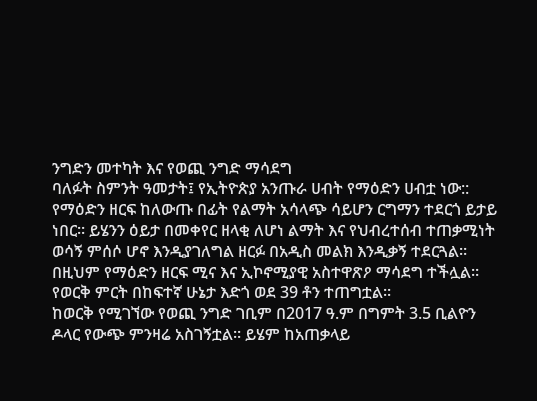ንግድን መተካት እና የወጪ ንግድ ማሳደግ
ባለፉት ስምንት ዓመታት፤ የኢትዮጵያ አንጡራ ሀብት የማዕድን ሀብቷ ነው:: የማዕድን ዘርፍ ከለውጡ በፊት የልማት አሳላጭ ሳይሆን ርግማን ተደርጎ ይታይ ነበር፡፡ ይሄንን ዕይታ በመቀየር ዘላቂ ለሆነ ልማት እና የህብረተሰብ ተጠቃሚነት ወሳኝ ምሰሶ ሆኖ እንዲያገለግል ዘርፉ በአዲስ መልክ እንዲቃኝ ተደርጓል። በዚህም የማዕድን ዘርፍ ሚና እና ኢኮኖሚያዊ አስተዋጽዖ ማሳደግ ተችሏል። የወርቅ ምርት በከፍተኛ ሁኔታ እድጎ ወደ 39 ቶን ተጠግቷል፡፡
ከወርቅ የሚገኘው የወጪ ንግድ ገቢም በ2017 ዓ.ም በግምት 3.5 ቢልዮን ዶላር የውጭ ምንዛሬ አስገኝቷል፡፡ ይሄም ከአጠቃላይ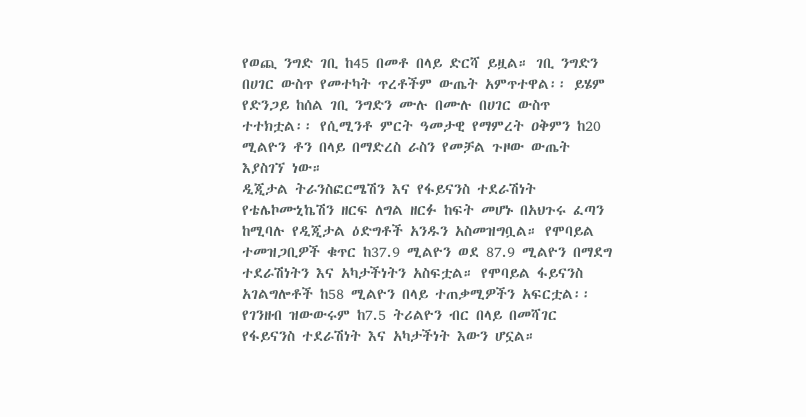የወጪ ንግድ ገቢ ከ45 በመቶ በላይ ድርሻ ይዟል። ገቢ ንግድን በሀገር ውስጥ የመተካት ጥረቶችም ውጤት አምጥተዋል፡፡ ይሄም የድንጋይ ከሰል ገቢ ንግድን ሙሉ በሙሉ በሀገር ውስጥ ተተክቷል፡፡ የሲሚንቶ ምርት ዓመታዊ የማምረት ዐቅምን ከ20 ሚልዮን ቶን በላይ በማድረስ ራስን የመቻል ጉዞው ውጤት እያስገኘ ነው።
ዲጂታል ትራንስፎርሜሽን እና የፋይናንስ ተደራሽነት
የቴሌኮሙኒኬሽን ዘርፍ ለግል ዘርፉ ከፍት መሆኑ በአህጉሩ ፈጣን ከሚባሉ የዲጂታል ዕድግቶች አንዱን አስመዝግቧል። የሞባይል ተመዝጋቢዎች ቁጥር ከ37.9 ሚልዮን ወደ 87.9 ሚልዮን በማደግ ተደራሽነትን እና አካታችነትን አስፍቷል። የሞባይል ፋይናንስ አገልግሎቶች ከ58 ሚልዮን በላይ ተጠቃሚዎችን አፍርቷል፡፡ የገንዘብ ዝውውሩም ከ7.5 ትሪልዮን ብር በላይ በመሻገር የፋይናንስ ተደራሽነት እና አካታችነት እውን ሆኗል።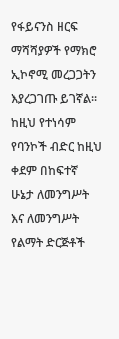የፋይናንስ ዘርፍ ማሻሻያዎች የማክሮ ኢኮኖሚ መረጋጋትን እያረጋገጡ ይገኛል፡፡
ከዚህ የተነሳም የባንኮች ብድር ከዚህ ቀደም በከፍተኛ ሁኔታ ለመንግሥት እና ለመንግሥት የልማት ድርጅቶች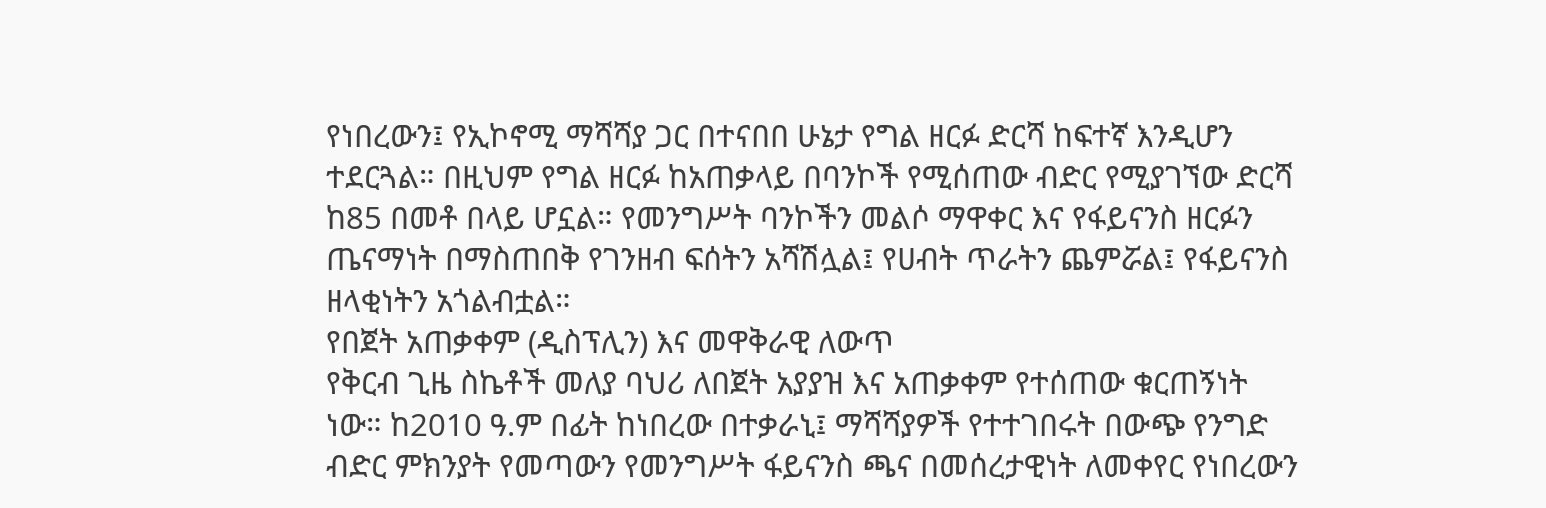የነበረውን፤ የኢኮኖሚ ማሻሻያ ጋር በተናበበ ሁኔታ የግል ዘርፉ ድርሻ ከፍተኛ እንዲሆን ተደርጓል። በዚህም የግል ዘርፉ ከአጠቃላይ በባንኮች የሚሰጠው ብድር የሚያገኘው ድርሻ ከ85 በመቶ በላይ ሆኗል። የመንግሥት ባንኮችን መልሶ ማዋቀር እና የፋይናንስ ዘርፉን ጤናማነት በማስጠበቅ የገንዘብ ፍሰትን አሻሽሏል፤ የሀብት ጥራትን ጨምሯል፤ የፋይናንስ ዘላቂነትን አጎልብቷል።
የበጀት አጠቃቀም (ዲስፕሊን) እና መዋቅራዊ ለውጥ
የቅርብ ጊዜ ስኬቶች መለያ ባህሪ ለበጀት አያያዝ እና አጠቃቀም የተሰጠው ቁርጠኝነት ነው። ከ2010 ዓ.ም በፊት ከነበረው በተቃራኒ፤ ማሻሻያዎች የተተገበሩት በውጭ የንግድ ብድር ምክንያት የመጣውን የመንግሥት ፋይናንስ ጫና በመሰረታዊነት ለመቀየር የነበረውን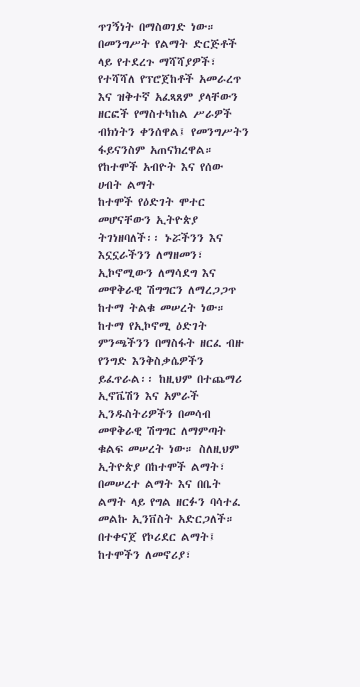ጥገኝነት በማስወገድ ነው። በመንግሥት የልማት ድርጅቶች ላይ የተደረጉ ማሻሻያዎች፣ የተሻሻለ የፕሮጀከቶች አመራረጥ እና ዝቅተኛ አፈጻጸም ያላቸውን ዘርፎች የማስተካከል ሥራዎች ብክነትን ቀንሰዋል፤ የመንግሥትን ፋይናንስም አጠናክረዋል።
የከተሞች አብዮት እና የሰው ሀብት ልማት
ከተሞች የዕድገት ሞተር መሆናቸውን ኢትዮጵያ ትገነዘባለች፡፡ ኑሯችንን እና እኗኗራችንን ለማዘመን፣ ኢኮኖሚውን ለማሳደግ እና መዋቅራዊ ሽግግርን ለማረጋጋጥ ከተማ ትልቁ መሠረት ነው። ከተማ የኢኮኖሚ ዕድገት ምንጫችንን በማስፋት ዘርፈ ብዙ የንግድ እንቅስቃሴዎችን ይፈጥራል፡፡ ከዚህም በተጨማሪ ኢኖቬሽን እና አምራች ኢንዱስትሪዎችን በመሳብ መዋቅራዊ ሽግግር ለማምጣት ቁልፍ መሠረት ነው። ስለዚህም ኢትዮጵያ በከተሞች ልማት፣ በመሠረተ ልማት እና በቤት ልማት ላይ የግል ዘርፉን ባሳተፈ መልኩ ኢንቨስት አድርጋለች። በተቀናጀ የኮሪደር ልማት፤ ከተሞችን ለመኖሪያ፣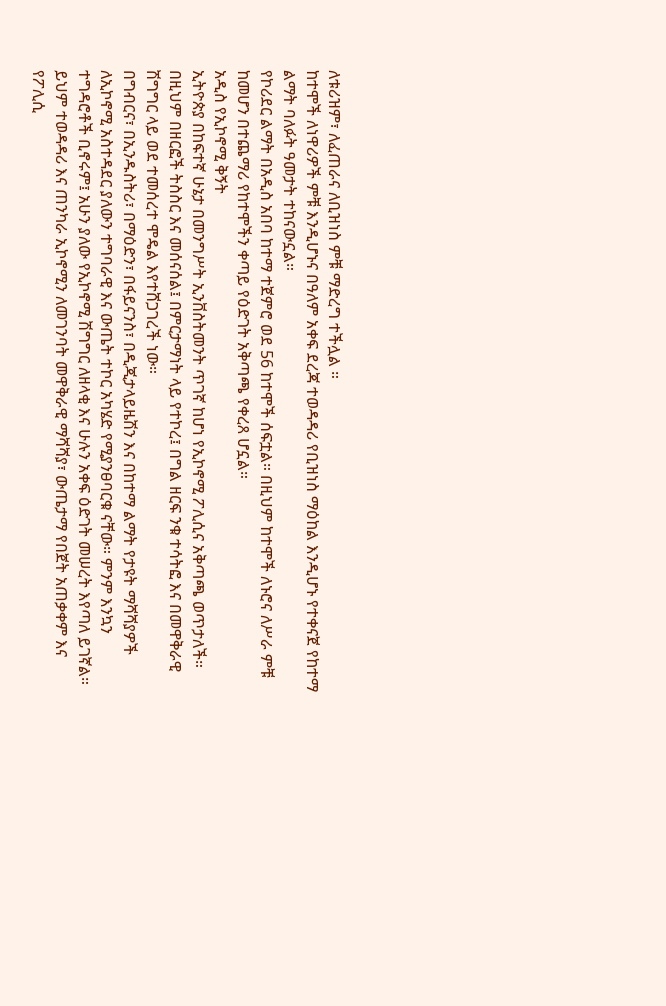ለቱሪዝም፣ ለፈጠራና ለቢዝነስ ምቹ ማድረግ ተችሏል ።
ከተሞች ለነዋሪዎች ምቹ እንዲሆኑና በዓለም አቀፍ ደረጃ ተወዳዳሪ የቢዝነስ ማዕከል እንዲሆኑ የተቀናጀ የከተማ ልማት ባለፉት ዓመታት ተከናውኗል።
የኮሪደር ልማት በአዲስ አበባ ከተማ ተጀምሮ ወደ 56 ከተሞች ሰፍቷል። በዚህም ከተሞች ለኑሮና ለሥራ ምቹ ከመሆን በተጨማሪ የከተሞችን ቀጣይ የዕድገት አቅጣጫ የቀረጸ ሆኗል።
አዲስ የኢኮኖሚ ቅኝት
ኢትዮጵያ በከፍተኛ ሁኔታ በመንግሥት ኢንቨስትመንት ጥገኛ ከሆነ የኢኮኖሚ ፖሊሲና አቅጣጫ ወጥታለች። በዚህም በዘርፎች ትስስር እና መሰናሰል፤ በምርታማነት ላይ የተኮረ፤ በግል ዘርፍ ንቁ ተሳትፎ እና በመዋቅራዊ ሽግግር ላይ ወደ ተመሰረተ ሞዴል እየተሸጋገረች ነው።
በግብርና፣ በኢንዱስትሪ፣ በማዕድን፣ በፋይናንስ፣ በዲጂታላይዜሽን እና በከተማ ልማት የታዩት ማሻሻያዎች ለኢኮኖሚ አስተዳደር ያለውን ተግባራዊ እና ውጤት ተኮር አካሄድ የሚያንፀባርቁ ናቸው። ምንም እንኳን ተግዳሮቶች ቢኖሩም፤ አሁን ያለው የኢኮኖሚ ሽግግር ለዘላቂ እና ሁሉን አቀፍ ዕድገት መሠረት እየጣለ ይገኛል። ይህም ተወዳዳሪ እና ጠንካራ ኢኮኖሚን ለመገንባት መዋቅራዊ ማሻሻያ፣ ውጤታማ የበጀት አጠቃቀም እና የፖሊሲ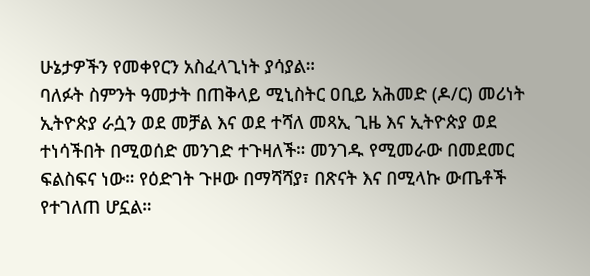ሁኔታዎችን የመቀየርን አስፈላጊነት ያሳያል።
ባለፉት ስምንት ዓመታት በጠቅላይ ሚኒስትር ዐቢይ አሕመድ (ዶ/ር) መሪነት ኢትዮጵያ ራሷን ወደ መቻል እና ወደ ተሻለ መጻኢ ጊዜ እና ኢትዮጵያ ወደ ተነሳችበት በሚወሰድ መንገድ ተጉዛለች። መንገዱ የሚመራው በመደመር ፍልስፍና ነው። የዕድገት ጉዞው በማሻሻያ፣ በጽናት እና በሚላኩ ውጤቶች የተገለጠ ሆኗል።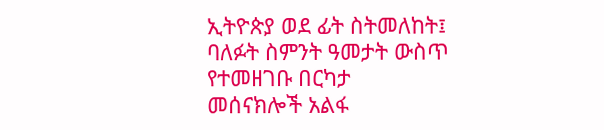ኢትዮጵያ ወደ ፊት ስትመለከት፤ ባለፉት ስምንት ዓመታት ውስጥ የተመዘገቡ በርካታ መሰናክሎች አልፋ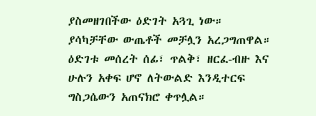ያስመዘገበችው ዕድገት አጓጊ ነው።
ያሳካቻቸው ውጤቶች መቻሏን አረጋግጠዋል። ዕድገቱ መሰረት ሰፊ፣ ጥልቅ፣ ዘርፈ-ብዙ እና ሁሉን አቀፍ ሆኖ ለትውልድ እንዲተርፍ ግስጋሴውን አጠናክሮ ቀጥሏል።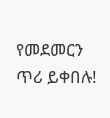የመደመርን ጥሪ ይቀበሉ!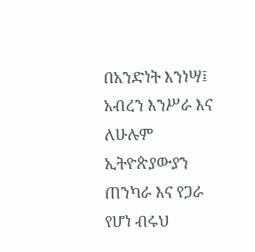በአንድነት እንነሣ፤ አብረን እንሥራ እና ለሁሉም ኢትዮጵያውያን ጠንካራ እና የጋራ የሆነ ብሩህ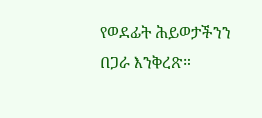የወደፊት ሕይወታችንን በጋራ እንቅረጽ።